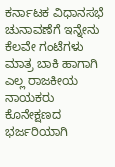ಕರ್ನಾಟಕ ವಿಧಾನಸಭೆ ಚುನಾವಣೆಗೆ ಇನ್ನೇನು ಕೆಲವೇ ಗಂಟೆಗಳು ಮಾತ್ರ ಬಾಕಿ ಹಾಗಾಗಿ ಎಲ್ಲ ರಾಜಕೀಯ ನಾಯಕರು ಕೊನೇಕ್ಷಣದ ಭರ್ಜರಿಯಾಗಿ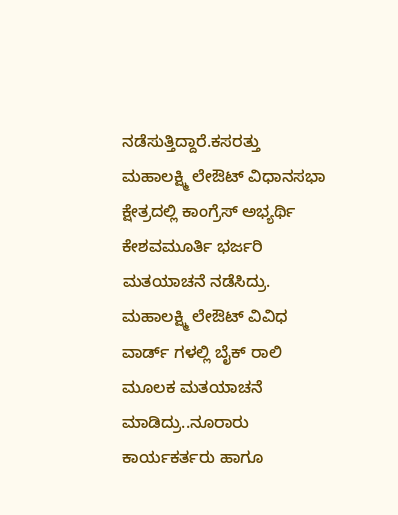ನಡೆಸುತ್ತಿದ್ದಾರೆ.ಕಸರತ್ತು ಮಹಾಲಕ್ಷ್ಮಿ ಲೇಔಟ್ ವಿಧಾನಸಭಾ ಕ್ಷೇತ್ರದಲ್ಲಿ ಕಾಂಗ್ರೆಸ್ ಅಭ್ಯರ್ಥಿ ಕೇಶವಮೂರ್ತಿ ಭರ್ಜರಿ ಮತಯಾಚನೆ ನಡೆಸಿದ್ರು. ಮಹಾಲಕ್ಷ್ಮಿ ಲೇಔಟ್ ವಿವಿಧ ವಾರ್ಡ್ ಗಳಲ್ಲಿ ಬೈಕ್ ರಾಲಿ ಮೂಲಕ ಮತಯಾಚನೆ ಮಾಡಿದ್ರು..ನೂರಾರು ಕಾರ್ಯಕರ್ತರು ಹಾಗೂ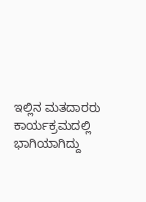ಇಲ್ಲಿನ ಮತದಾರರು ಕಾರ್ಯಕ್ರಮದಲ್ಲಿ ಭಾಗಿಯಾಗಿದ್ದು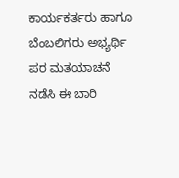ಕಾರ್ಯಕರ್ತರು ಹಾಗೂ ಬೆಂಬಲಿಗರು ಅಭ್ಯರ್ಥಿ ಪರ ಮತಯಾಚನೆ ನಡೆಸಿ ಈ ಬಾರಿ